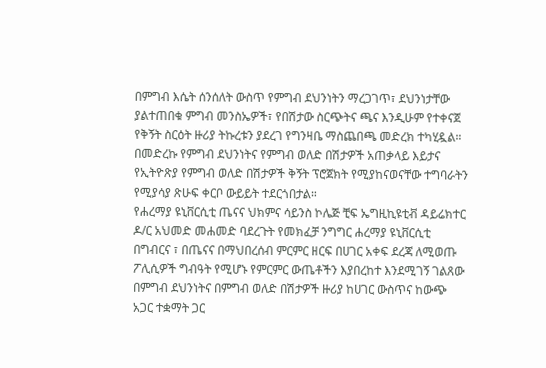በምግብ እሴት ሰንሰለት ውስጥ የምግብ ደህንነትን ማረጋገጥ፣ ደህንነታቸው ያልተጠበቁ ምግብ መንስኤዎች፣ የበሽታው ስርጭትና ጫና እንዲሁም የተቀናጀ የቅኝት ስርዕት ዙሪያ ትኩረቱን ያደረገ የግንዛቤ ማስጨበጫ መድረክ ተካሂዷል።
በመድረኩ የምግብ ደህንነትና የምግብ ወለድ በሽታዎች አጠቃላይ እይታና የኢትዮጽያ የምግብ ወለድ በሽታዎች ቅኝት ፕሮጀክት የሚያከናወናቸው ተግባራትን የሚያሳያ ጽሁፍ ቀርቦ ውይይት ተደርጎበታል።
የሐረማያ ዩኒቨርሲቲ ጤናና ህክምና ሳይንስ ኮሌጅ ቺፍ ኤግዚኪዩቲቭ ዳይሬክተር ዶ/ር አህመድ መሐመድ ባደረጉት የመክፈቻ ንግግር ሐረማያ ዩኒቨርሲቲ በግብርና ፣ በጤናና በማህበረሰብ ምርምር ዘርፍ በሀገር አቀፍ ደረጃ ለሚወጡ ፖሊሲዎች ግብዓት የሚሆኑ የምርምር ውጤቶችን እያበረከተ እንደሚገኝ ገልጸው በምግብ ደህንነትና በምግብ ወለድ በሽታዎች ዙሪያ ከሀገር ውስጥና ከውጭ አጋር ተቋማት ጋር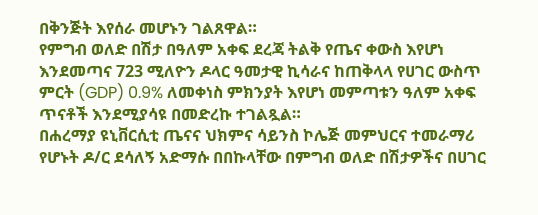በቅንጅት እየሰራ መሆኑን ገልጸዋል።
የምግብ ወለድ በሽታ በዓለም አቀፍ ደረጃ ትልቅ የጤና ቀውስ እየሆነ እንደመጣና 723 ሚለዮን ዶላር ዓመታዊ ኪሳራና ከጠቅላላ የሀገር ውስጥ ምርት (GDP) 0.9% ለመቀነስ ምክንያት እየሆነ መምጣቱን ዓለም አቀፍ ጥናቶች እንደሚያሳዩ በመድረኩ ተገልጿል።
በሐረማያ ዩኒቨርሲቲ ጤናና ህክምና ሳይንስ ኮሌጅ መምህርና ተመራማሪ የሆኑት ዶ/ር ደሳለኝ አድማሱ በበኩላቸው በምግብ ወለድ በሽታዎችና በሀገር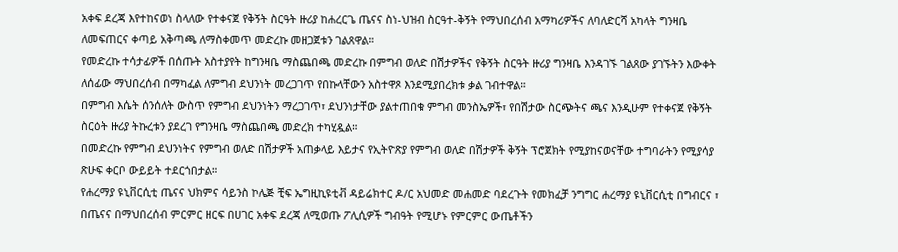አቀፍ ደረጃ እየተከናወነ ስላለው የተቀናጀ የቅኝት ስርዓት ዙሪያ ከሐረርጌ ጤናና ስነ-ህዝብ ስርዓተ-ቅኝት የማህበረሰብ አማካሪዎችና ለባለድርሻ አካላት ግንዛቤ ለመፍጠርና ቀጣይ አቅጣጫ ለማስቀመጥ መድረኩ መዘጋጀቱን ገልጸዋል።
የመድረኩ ተሳታፊዎች በሰጡት አስተያየት ከግንዛቤ ማስጨበጫ መድረኩ በምግብ ወለድ በሽታዎችና የቅኝት ስርዓት ዙሪያ ግንዛቤ እንዳገኙ ገልጸው ያገኙትን እውቀት ለሰፊው ማህበረሰብ በማካፈል ለምግብ ደህንነት መረጋገጥ የበኩላቸውን አስተዋጾ እንደሚያበረክቱ ቃል ገብተዋል።
በምግብ እሴት ሰንሰለት ውስጥ የምግብ ደህንነትን ማረጋገጥ፣ ደህንነታቸው ያልተጠበቁ ምግብ መንስኤዎች፣ የበሽታው ስርጭትና ጫና እንዲሁም የተቀናጀ የቅኝት ስርዕት ዙሪያ ትኩረቱን ያደረገ የግንዛቤ ማስጨበጫ መድረክ ተካሂዷል።
በመድረኩ የምግብ ደህንነትና የምግብ ወለድ በሽታዎች አጠቃላይ እይታና የኢትዮጽያ የምግብ ወለድ በሽታዎች ቅኝት ፕሮጀክት የሚያከናወናቸው ተግባራትን የሚያሳያ ጽሁፍ ቀርቦ ውይይት ተደርጎበታል።
የሐረማያ ዩኒቨርሲቲ ጤናና ህክምና ሳይንስ ኮሌጅ ቺፍ ኤግዚኪዩቲቭ ዳይሬክተር ዶ/ር አህመድ መሐመድ ባደረጉት የመክፈቻ ንግግር ሐረማያ ዩኒቨርሲቲ በግብርና ፣ በጤናና በማህበረሰብ ምርምር ዘርፍ በሀገር አቀፍ ደረጃ ለሚወጡ ፖሊሲዎች ግብዓት የሚሆኑ የምርምር ውጤቶችን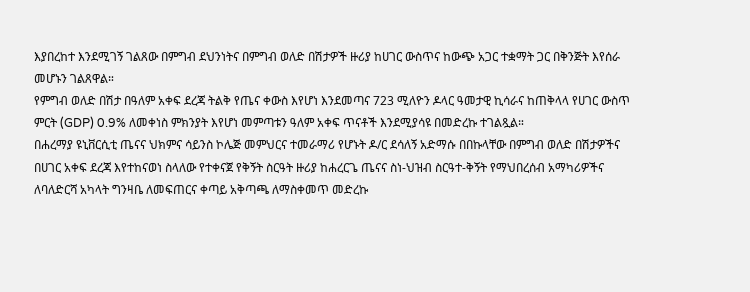እያበረከተ እንደሚገኝ ገልጸው በምግብ ደህንነትና በምግብ ወለድ በሽታዎች ዙሪያ ከሀገር ውስጥና ከውጭ አጋር ተቋማት ጋር በቅንጅት እየሰራ መሆኑን ገልጸዋል።
የምግብ ወለድ በሽታ በዓለም አቀፍ ደረጃ ትልቅ የጤና ቀውስ እየሆነ እንደመጣና 723 ሚለዮን ዶላር ዓመታዊ ኪሳራና ከጠቅላላ የሀገር ውስጥ ምርት (GDP) 0.9% ለመቀነስ ምክንያት እየሆነ መምጣቱን ዓለም አቀፍ ጥናቶች እንደሚያሳዩ በመድረኩ ተገልጿል።
በሐረማያ ዩኒቨርሲቲ ጤናና ህክምና ሳይንስ ኮሌጅ መምህርና ተመራማሪ የሆኑት ዶ/ር ደሳለኝ አድማሱ በበኩላቸው በምግብ ወለድ በሽታዎችና በሀገር አቀፍ ደረጃ እየተከናወነ ስላለው የተቀናጀ የቅኝት ስርዓት ዙሪያ ከሐረርጌ ጤናና ስነ-ህዝብ ስርዓተ-ቅኝት የማህበረሰብ አማካሪዎችና ለባለድርሻ አካላት ግንዛቤ ለመፍጠርና ቀጣይ አቅጣጫ ለማስቀመጥ መድረኩ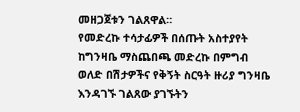መዘጋጀቱን ገልጸዋል።
የመድረኩ ተሳታፊዎች በሰጡት አስተያየት ከግንዛቤ ማስጨበጫ መድረኩ በምግብ ወለድ በሽታዎችና የቅኝት ስርዓት ዙሪያ ግንዛቤ እንዳገኙ ገልጸው ያገኙትን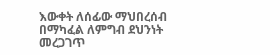እውቀት ለሰፊው ማህበረሰብ በማካፈል ለምግብ ደህንነት መረጋገጥ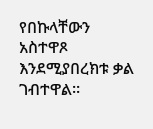የበኩላቸውን አስተዋጾ እንደሚያበረክቱ ቃል ገብተዋል።